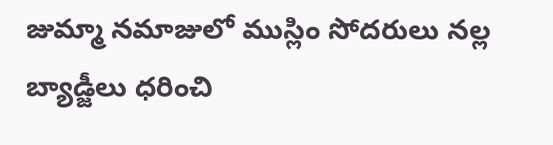జుమ్మా నమాజులో ముస్లిం సోదరులు నల్ల బ్యాడ్జీలు ధరించి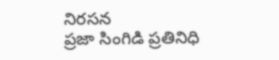నిరసన
ప్రజా సింగిడి ప్రతినిధి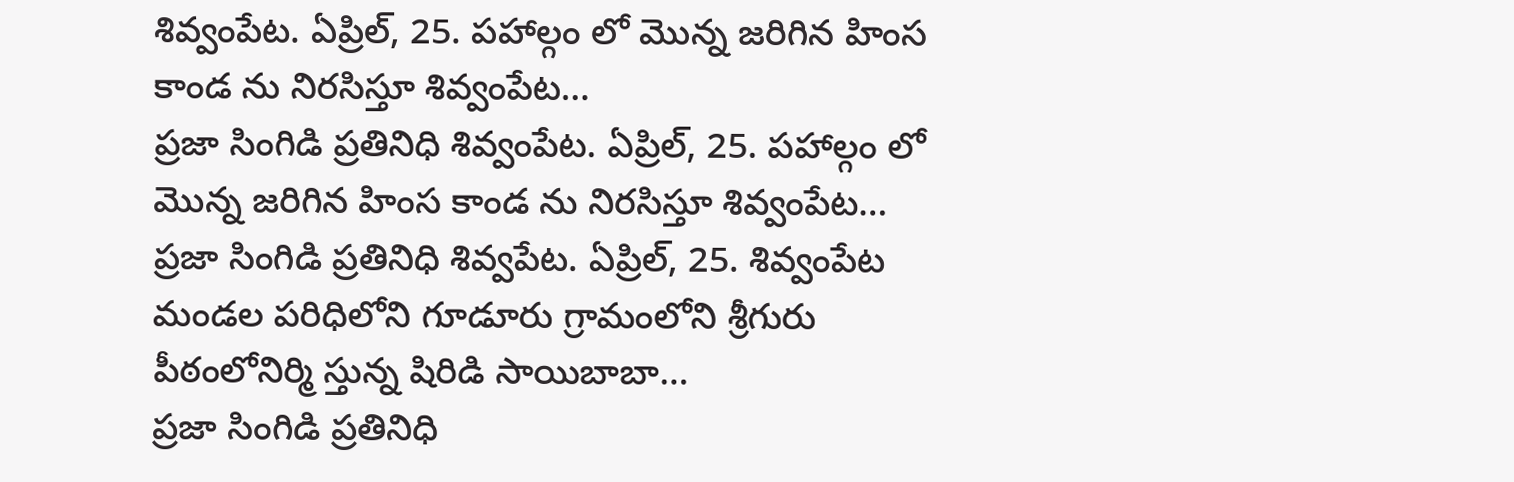శివ్వంపేట. ఏప్రిల్, 25. పహాల్గం లో మొన్న జరిగిన హింస కాండ ను నిరసిస్తూ శివ్వంపేట…
ప్రజా సింగిడి ప్రతినిధి శివ్వంపేట. ఏప్రిల్, 25. పహాల్గం లో మొన్న జరిగిన హింస కాండ ను నిరసిస్తూ శివ్వంపేట…
ప్రజా సింగిడి ప్రతినిధి శివ్వపేట. ఏప్రిల్, 25. శివ్వంపేట మండల పరిధిలోని గూడూరు గ్రామంలోని శ్రీగురు పీఠంలోనిర్మి స్తున్న షిరిడి సాయిబాబా…
ప్రజా సింగిడి ప్రతినిధి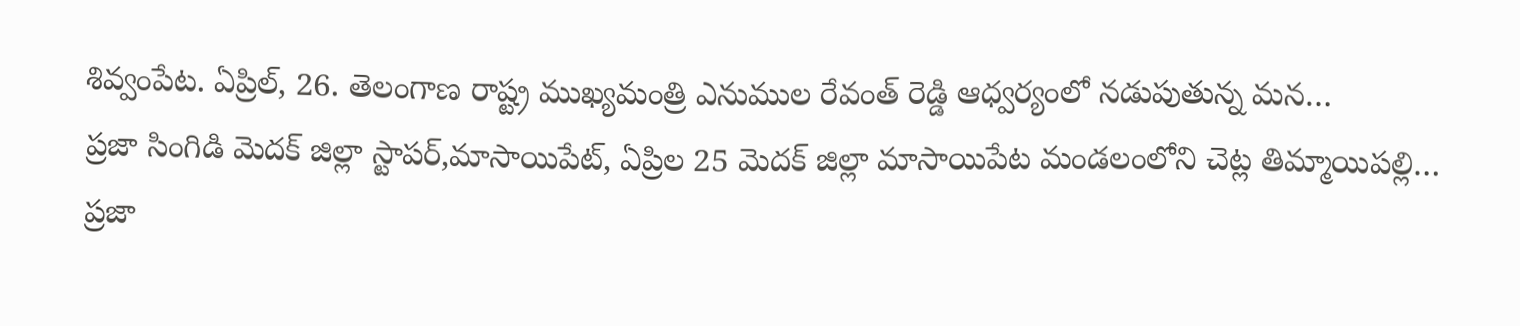శివ్వంపేట. ఏప్రిల్, 26. తెలంగాణ రాష్ట్ర ముఖ్యమంత్రి ఎనుముల రేవంత్ రెడ్డి ఆధ్వర్యంలో నడుపుతున్న మన…
ప్రజా సింగిడి మెదక్ జిల్లా స్టాపర్,మాసాయిపేట్, ఏప్రిల 25 మెదక్ జిల్లా మాసాయిపేట మండలంలోని చెట్ల తిమ్మాయిపల్లి…
ప్రజా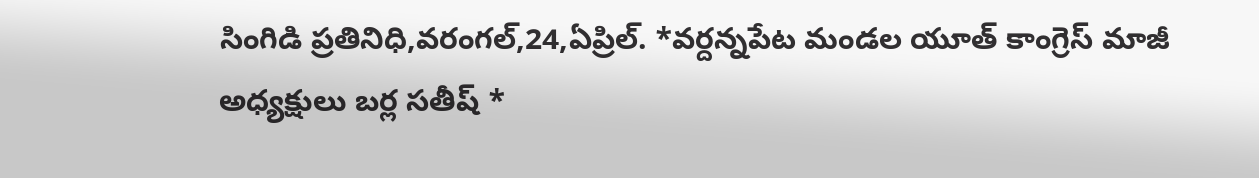సింగిడి ప్రతినిధి,వరంగల్,24,ఏప్రిల్. *వర్దన్నపేట మండల యూత్ కాంగ్రెస్ మాజీ అధ్యక్షులు బర్ల సతీష్ *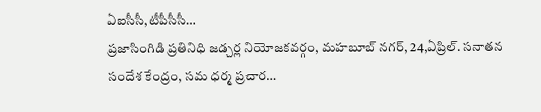ఏఐసీసీ,టీపీసీసీ…
ప్రజాసింగిడి ప్రతినిధి జడ్చర్ల నియోజకవర్గం, మహబూబ్ నగర్, 24,ఏప్రిల్. సనాతన సందేశ కేంద్రం, సమ ధర్మ ప్రచార…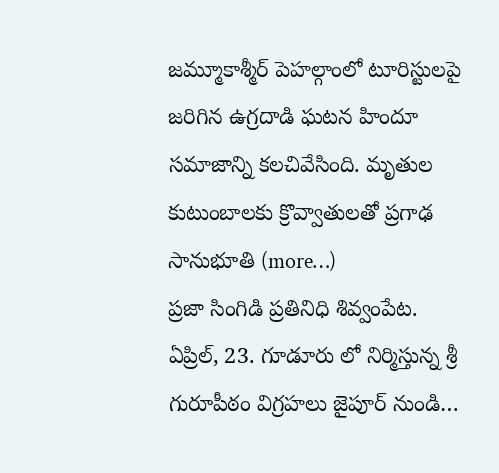జమ్మూకాశ్మీర్ పెహల్గాంలో టూరిస్టులపై జరిగిన ఉగ్రదాడి ఘటన హిందూ సమాజాన్ని కలచివేసింది. మృతుల కుటుంబాలకు క్రొవ్వాతులతో ప్రగాఢ సానుభూతి (more…)
ప్రజా సింగిడి ప్రతినిధి శివ్వంపేట. ఏప్రిల్, 23. గూడూరు లో నిర్మిస్తున్న శ్రీ గురూపీఠం విగ్రహలు జైపూర్ నుండి…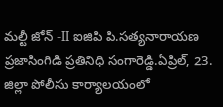మల్టీ జోన్ -II ఐజిపి పి.సత్యనారాయణ ప్రజాసింగిడి ప్రతినిధి సంగారెడ్డి.ఏప్రిల్, 23. జిల్లా పోలీసు కార్యాలయంలో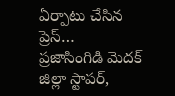ఏర్పాటు చేసిన ప్రెస్…
ప్రజాసింగిడి మెదక్ జిల్లా స్టాపర్,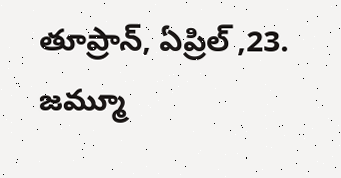తూప్రాన్, ఏప్రిల్ ,23. జమ్మూ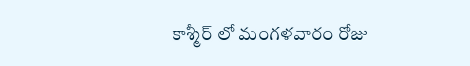కాశ్మీర్ లో మంగళవారం రోజు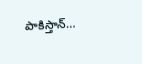పాకిస్తాన్…